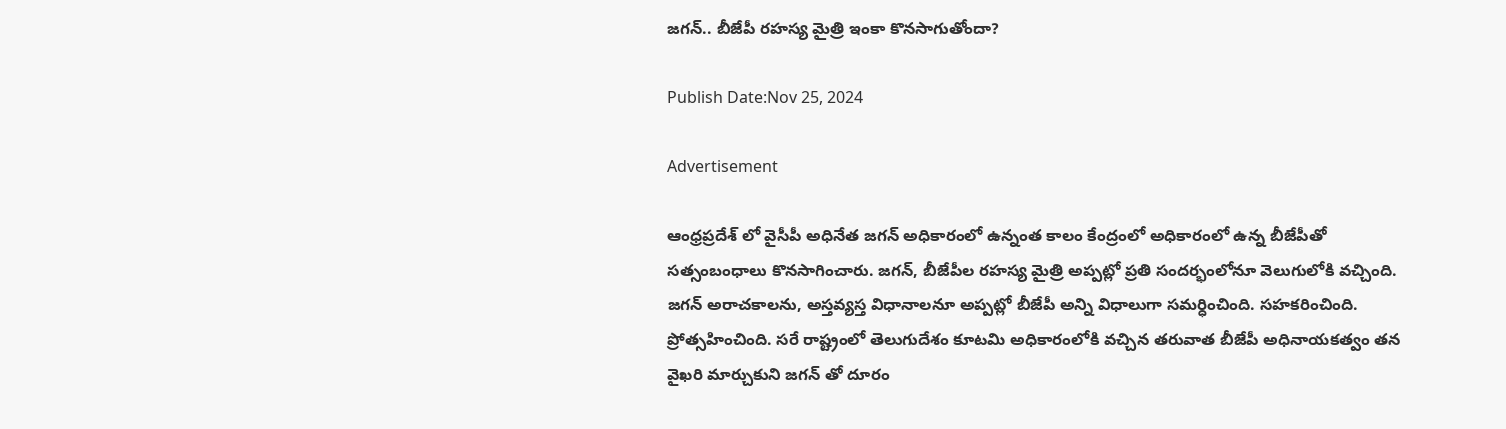జగన్.. బీజేపీ రహస్య మైత్రి ఇంకా కొనసాగుతోందా?

Publish Date:Nov 25, 2024

Advertisement

ఆంధ్రప్రదేశ్ లో వైసీపీ అధినేత జగన్ అధికారంలో ఉన్నంత కాలం కేంద్రంలో అధికారంలో ఉన్న బీజేపీతో సత్సంబంధాలు కొనసాగించారు. జగన్, బీజేపీల రహస్య మైత్రి అప్పట్లో ప్రతి సందర్భంలోనూ వెలుగులోకి వచ్చింది. జగన్ అరాచకాలను, అస్తవ్యస్త విధానాలనూ అప్పట్లో బీజేపీ అన్ని విధాలుగా సమర్ధించింది. సహకరించింది. ప్రోత్సహించింది. సరే రాష్ట్రంలో తెలుగుదేశం కూటమి అధికారంలోకి వచ్చిన తరువాత బీజేపీ అధినాయకత్వం తన వైఖరి మార్చుకుని జగన్ తో దూరం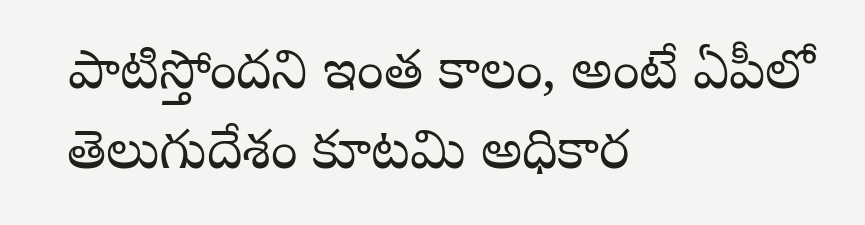పాటిస్తోందని ఇంత కాలం, అంటే ఏపీలో తెలుగుదేశం కూటమి అధికార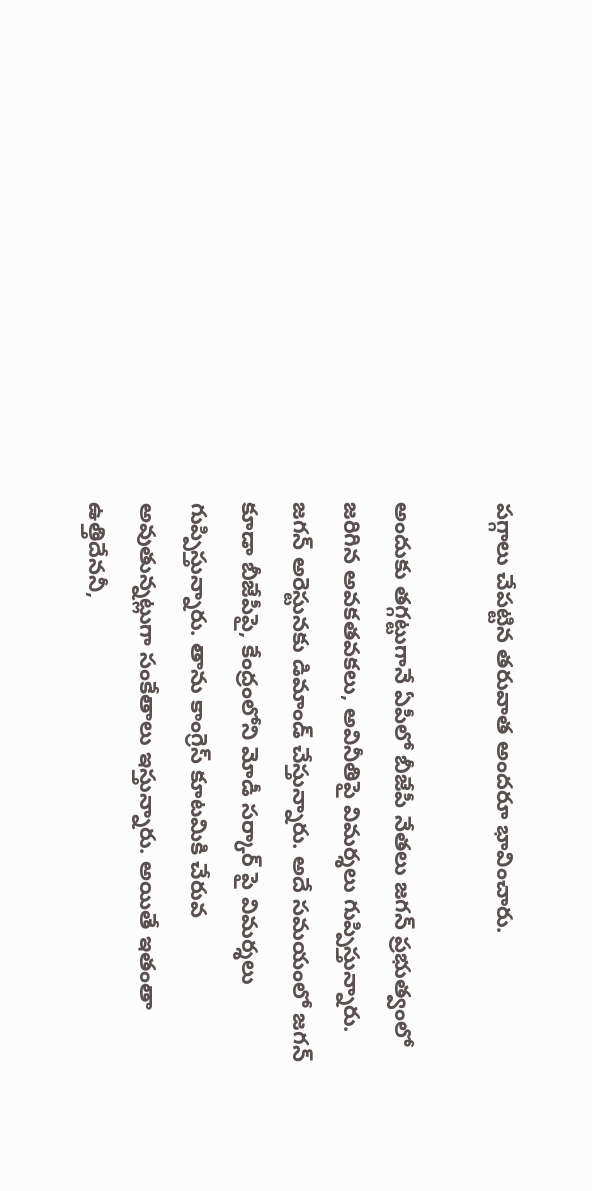పగ్గాలు చేపట్టిన తరువాత అందరూ భావించారు.

అందుకు తగ్గట్టుగానే ఏపీలో బీజేపీ నేతలు జగన్ ప్రభుత్వంలో జరిగిన అవకతవకలు, అవినీతిపై విమర్శలు గుప్పిస్తున్నారు. జగన్ అరెస్టునకు డిమాండ్ చేస్తున్నారు. అదే సమయంలో జగన్ కూడా బీజేపీపై, కేంద్రంలోని మోడీ సర్కార్ పై విమర్శలు గుప్పిస్తున్నారు. తాను కాంగ్రెస్ కూటమికి చేరువ అవుతున్నట్లుగా సంకేతాలు ఇస్తున్నారు. అయితే ఇతంతా ఉత్తిదేననీ,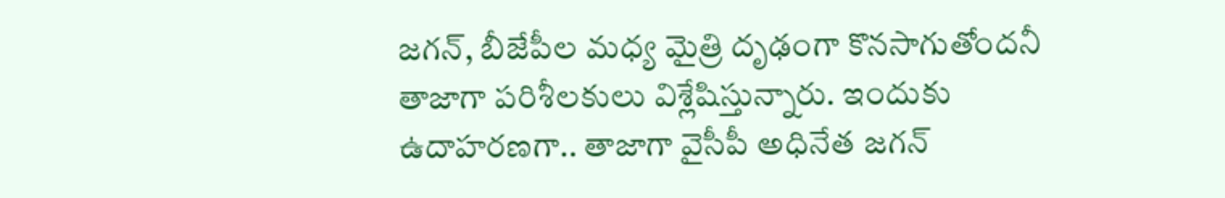జగన్, బీజేపీల మధ్య మైత్రి దృఢంగా కొనసాగుతోందనీ తాజాగా పరిశీలకులు విశ్లేషిస్తున్నారు. ఇందుకు ఉదాహరణగా.. తాజాగా వైసీపీ అధినేత జగన్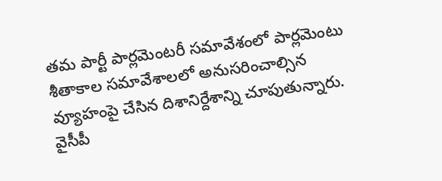తమ పార్టీ పార్లమెంటరీ సమావేశంలో పార్లమెంటు శీతాకాల సమావేశాలలో అనుసరించాల్సిన వ్యూహంపై చేసిన దిశానిర్దేశాన్ని చూపుతున్నారు. వైసీపీ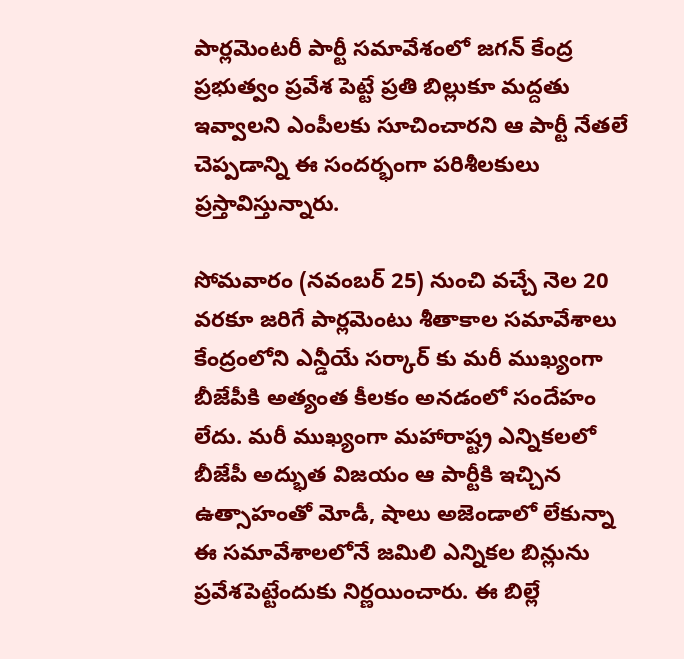పార్లమెంటరీ పార్టీ సమావేశంలో జగన్ కేంద్ర ప్రభుత్వం ప్రవేశ పెట్టే ప్రతి బిల్లుకూ మద్దతు ఇవ్వాలని ఎంపీలకు సూచించారని ఆ పార్టీ నేతలే చెప్పడాన్ని ఈ సందర్భంగా పరిశీలకులు ప్రస్తావిస్తున్నారు.

సోమవారం (నవంబర్ 25) నుంచి వచ్చే నెల 20 వరకూ జరిగే పార్లమెంటు శీతాకాల సమావేశాలు కేంద్రంలోని ఎన్డీయే సర్కార్ కు మరీ ముఖ్యంగా బీజేపీకి అత్యంత కీలకం అనడంలో సందేహం లేదు. మరీ ముఖ్యంగా మహారాష్ట్ర ఎన్నికలలో బీజేపీ అద్భుత విజయం ఆ పార్టీకి ఇచ్చిన ఉత్సాహంతో మోడీ, షాలు అజెండాలో లేకున్నా ఈ సమావేశాలలోనే జమిలి ఎన్నికల బిన్లును ప్రవేశపెట్టేందుకు నిర్ణయించారు. ఈ బిల్లే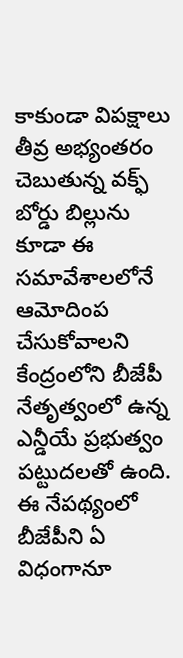కాకుండా విపక్షాలు తీవ్ర అభ్యంతరం చెబుతున్న వక్ఫ్ బోర్డు బిల్లును కూడా ఈ సమావేశాలలోనే ఆమోదింప చేసుకోవాలని కేంద్రంలోని బీజేపీ నేతృత్వంలో ఉన్న ఎన్డీయే ప్రభుత్వం పట్టుదలతో ఉంది. ఈ నేపథ్యంలో బీజేపీని ఏ విధంగానూ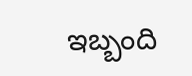ఇబ్బంది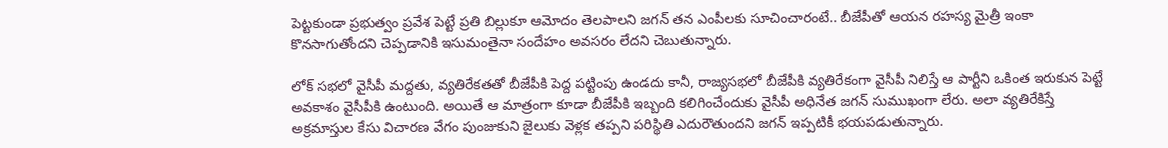పెట్టకుండా ప్రభుత్వం ప్రవేశ పెట్టే ప్రతి బిల్లుకూ ఆమోదం తెలపాలని జగన్ తన ఎంపీలకు సూచించారంటే.. బీజేపీతో ఆయన రహస్య మైత్రీ ఇంకా కొనసాగుతోందని చెప్పడానికి ఇసుమంతైనా సందేహం అవసరం లేదని చెబుతున్నారు.

లోక్ సభలో వైసీపీ మద్దతు, వ్యతిరేకతతో బీజేపీకి పెద్ద పట్టింపు ఉండదు కానీ, రాజ్యసభలో బీజేపీకి వ్యతిరేకంగా వైసీపీ నిలిస్తే ఆ పార్టీని ఒకింత ఇరుకున పెట్టే అవకాశం వైసీపీకి ఉంటుంది. అయితే ఆ మాత్రంగా కూడా బీజేపీకి ఇబ్బంది కలిగించేందుకు వైసీపీ అధినేత జగన్ సుముఖంగా లేరు. అలా వ్యతిరేకిస్తే అక్రమాస్తుల కేసు విచారణ వేగం పుంజుకుని జైలుకు వెళ్లక తప్పని పరిస్థితి ఎదురౌతుందని జగన్ ఇప్పటికీ భయపడుతున్నారు.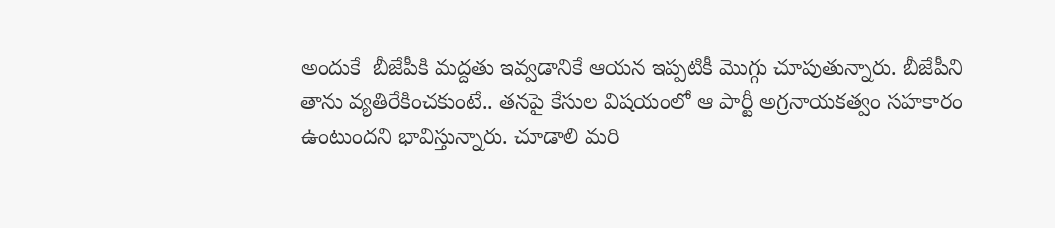అందుకే  బీజేపీకి మద్దతు ఇవ్వడానికే ఆయన ఇప్పటికీ మొగ్గు చూపుతున్నారు. బీజేపీని తాను వ్యతిరేకించకుంటే.. తనపై కేసుల విషయంలో ఆ పార్టీ అగ్రనాయకత్వం సహకారం ఉంటుందని భావిస్తున్నారు. చూడాలి మరి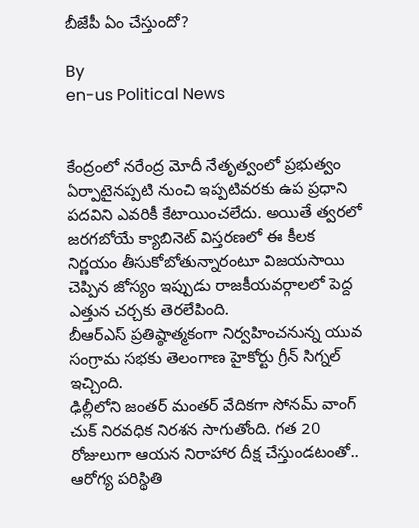బీజేపీ ఏం చేస్తుందో?

By
en-us Political News


కేంద్రంలో నరేంద్ర మోదీ నేతృత్వంలో ప్రభుత్వం ఏర్పాటైనప్పటి నుంచి ఇప్పటివరకు ఉప ప్రధాని పదవిని ఎవరికీ కేటాయించలేదు. అయితే త్వరలో జరగబోయే క్యాబినెట్ విస్తరణలో ఈ కీలక నిర్ణయం తీసుకోబోతున్నారంటూ విజయసాయి చెప్పిన జోస్యం ఇప్పుడు రాజకీయవర్గాలలో పెద్ద ఎత్తున చర్చకు తెరలేపింది.
బీఆర్ఎస్ ప్రతిష్ఠాత్మకంగా నిర్వహించనున్న యువ సంగ్రామ సభకు తెలంగాణ హైకోర్టు గ్రీన్ సిగ్నల్ ఇచ్చింది.
ఢిల్లీలోని జంతర్ మంతర్ వేదికగా సోనమ్ వాంగ్ చుక్ నిరవధిక నిరశన సాగుతోంది. గత 20 రోజులుగా ఆయన నిరాహార దీక్ష చేస్తుండటంతో.. ఆరోగ్య పరిస్థితి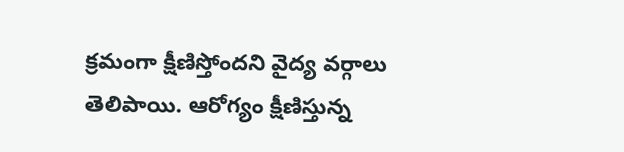క్రమంగా క్షీణిస్తోందని వైద్య వర్గాలు తెలిపాయి. ఆరోగ్యం క్షీణిస్తున్న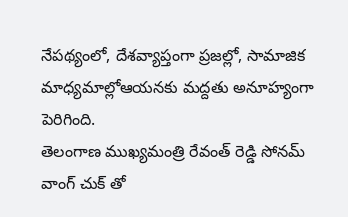నేపథ్యంలో, దేశవ్యాప్తంగా ప్రజల్లో, సామాజిక మాధ్యమాల్లోఆయనకు మద్దతు అనూహ్యంగా పెరిగింది.
తెలంగాణ ముఖ్యమంత్రి రేవంత్ రెడ్డి సోనమ్ వాంగ్ చుక్ తో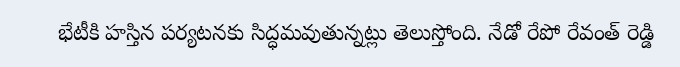భేటీకి హస్తిన పర్యటనకు సిద్ధమవుతున్నట్లు తెలుస్తోంది. నేడో రేపో రేవంత్ రెడ్డి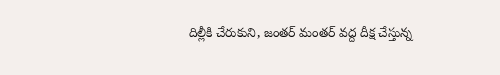దిల్లీకి చేరుకుని, జంతర్ మంతర్ వద్ద దీక్ష చేస్తున్న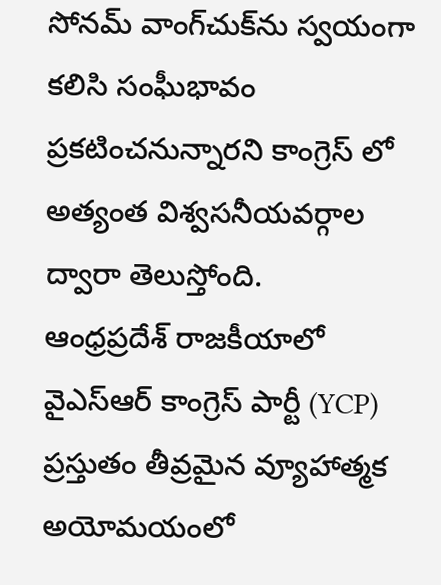సోనమ్ వాంగ్‌చుక్‌ను స్వయంగా కలిసి సంఘీభావం ప్రకటించనున్నారని కాంగ్రెస్ లో అత్యంత విశ్వసనీయవర్గాల ద్వారా తెలుస్తోంది.
ఆంధ్రప్రదేశ్ రాజకీయాలో వైఎస్ఆర్ కాంగ్రెస్ పార్టీ (YCP) ప్రస్తుతం తీవ్రమైన వ్యూహాత్మక అయోమయంలో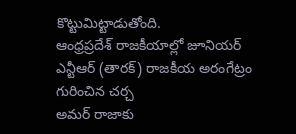కొట్టుమిట్టాడుతోంది.
ఆంధ్రప్రదేశ్ రాజకీయాల్లో జూనియర్ ఎన్టీఆర్ (తారక్) రాజకీయ అరంగేట్రం గురించిన చర్చ
అమర్ రాజాకు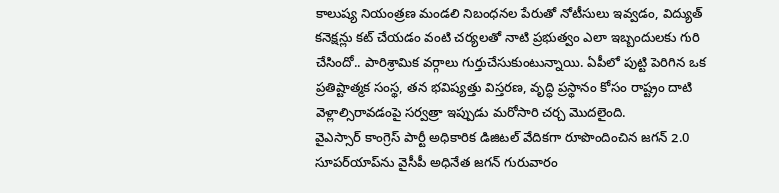కాలుష్య నియంత్రణ మండలి నిబంధనల పేరుతో నోటీసులు ఇవ్వడం, విద్యుత్ కనెక్షన్లు కట్ చేయడం వంటి చర్యలతో నాటి ప్రభుత్వం ఎలా ఇబ్బందులకు గురి చేసిందో.. పారిశ్రామిక వర్గాలు గుర్తుచేసుకుంటున్నాయి. ఏపీలో పుట్టి పెరిగిన ఒక ప్రతిష్టాత్మక సంస్థ, తన భవిష్యత్తు విస్తరణ, వృద్ధి ప్రస్థానం కోసం రాష్ట్రం దాటి వెళ్లాల్సిరావడంపై సర్వత్రా ఇప్పుడు మరోసారి చర్చ మొదలైంది.
వైఎస్సార్ కాంగ్రెస్ పార్టీ అధికారిక డిజిటల్ వేదికగా రూపొందించిన జగన్ 2.0 సూపర్‌యాప్‌ను వైసీపీ అధినేత జగన్‌ గురువారం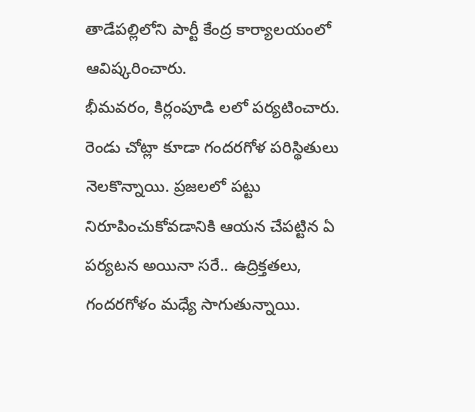తాడేపల్లిలోని పార్టీ కేంద్ర కార్యాలయంలో ఆవిష్కరించారు.
భీమవరం, కిర్లంపూడి లలో పర్యటించారు. రెండు చోట్లా కూడా గందరగోళ పరిస్థితులు నెలకొన్నాయి. ప్రజలలో పట్టు నిరూపించుకోవడానికి ఆయన చేపట్టిన ఏ పర్యటన అయినా సరే.. ఉద్రిక్తతలు, గందరగోళం మధ్యే సాగుతున్నాయి.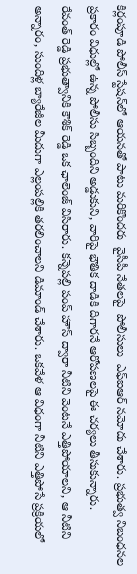కిర్లంపూడి పోలీస్ స్టేషన్‌లో ఆయనతో పాటు మరికొందరు  వైసీపీ నేతలపై  పోలీసులు  ఎఫ్ఐఆర్ నమోదు చేశారు. ప్రభుత్వ నిబంధనల ప్రకారం విధుల్లో ఉన్న పోలీసు సిబ్బందిని అడ్డుకుని, వారిపై భౌతిక దాడికి దిగారనే ఆరోపణలపై ఈ చర్యలు తీసుకున్నారు.
రేవంత్ రెడ్డి ప్రభుత్వానికి కౌశిక్ రెడ్డి ఒక ఛాలెంజ్ విసిరారు. కన్నెపల్లి పంప్ హౌస్ ద్వారా నీటిని వెంటనే ఎత్తిపోయాలని, ఆ నీటిని అన్నారం, సుందిళ్ల బ్యారేజీల మీదుగా ఎల్లంపల్లికి తరలించాలని డిమాండ్ చేశారు. ఒకవేళ ఆ విధంగా నీటిని ఎత్తిపోసే ప్రక్రియలో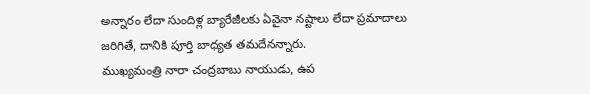అన్నారం లేదా సుందిళ్ల బ్యారేజీలకు ఏవైనా నష్టాలు లేదా ప్రమాదాలు జరిగితే, దానికి పూర్తి బాధ్యత తమదేనన్నారు.
ముఖ్యమంత్రి నారా చంద్రబాబు నాయుడు, ఉప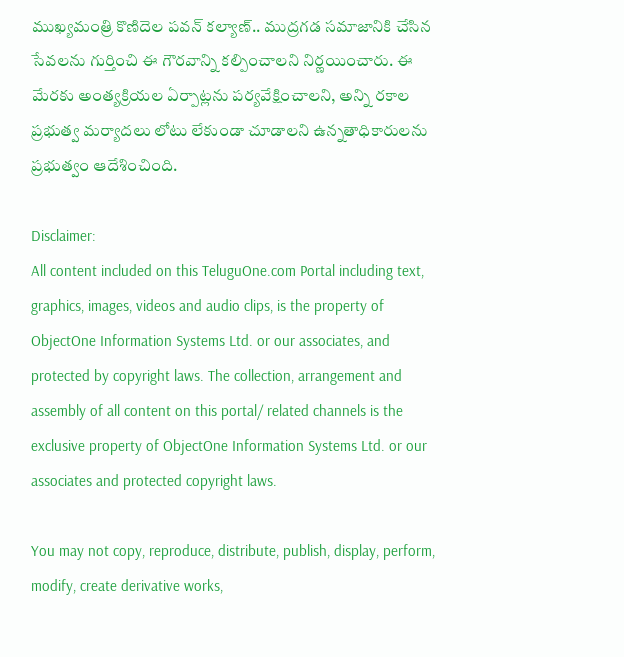ముఖ్యమంత్రి కొణిదెల పవన్ కల్యాణ్.. ముద్రగడ సమాజానికి చేసిన సేవలను గుర్తించి ఈ గౌరవాన్ని కల్పించాలని నిర్ణయించారు. ఈ మేరకు అంత్యక్రియల ఏర్పాట్లను పర్యవేక్షించాలని, అన్ని రకాల ప్రభుత్వ మర్యాదలు లోటు లేకుండా చూడాలని ఉన్నతాధికారులను ప్రభుత్వం ఆదేశించింది.

Disclaimer:
All content included on this TeluguOne.com Portal including text, graphics, images, videos and audio clips, is the property of ObjectOne Information Systems Ltd. or our associates, and protected by copyright laws. The collection, arrangement and assembly of all content on this portal/ related channels is the exclusive property of ObjectOne Information Systems Ltd. or our associates and protected copyright laws.

You may not copy, reproduce, distribute, publish, display, perform, modify, create derivative works,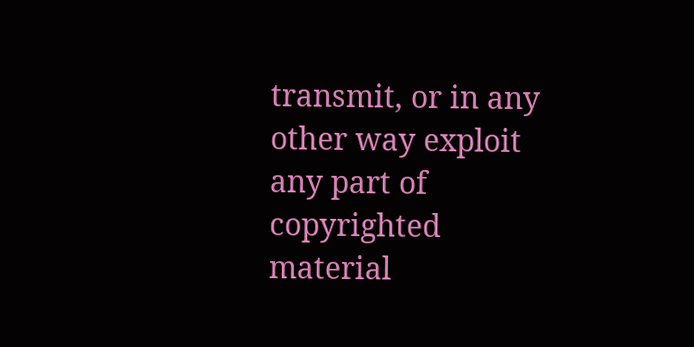transmit, or in any other way exploit any part of copyrighted material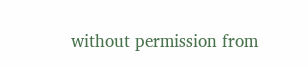without permission from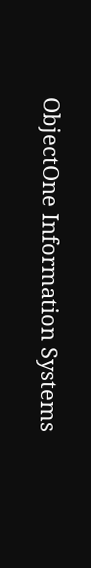ObjectOne Information Systems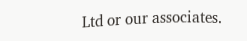Ltd or our associates.